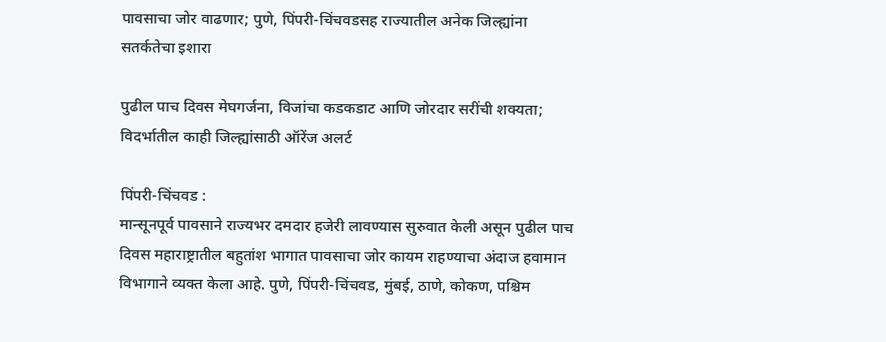पावसाचा जोर वाढणार; पुणे, पिंपरी-चिंचवडसह राज्यातील अनेक जिल्ह्यांना सतर्कतेचा इशारा

पुढील पाच दिवस मेघगर्जना, विजांचा कडकडाट आणि जोरदार सरींची शक्यता; विदर्भातील काही जिल्ह्यांसाठी ऑरेंज अलर्ट

पिंपरी-चिंचवड :
मान्सूनपूर्व पावसाने राज्यभर दमदार हजेरी लावण्यास सुरुवात केली असून पुढील पाच दिवस महाराष्ट्रातील बहुतांश भागात पावसाचा जोर कायम राहण्याचा अंदाज हवामान विभागाने व्यक्त केला आहे. पुणे, पिंपरी-चिंचवड, मुंबई, ठाणे, कोकण, पश्चिम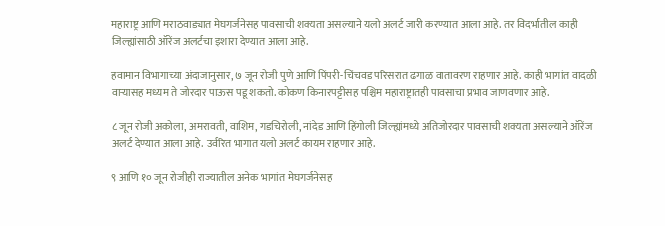महाराष्ट्र आणि मराठवाड्यात मेघगर्जनेसह पावसाची शक्यता असल्याने यलो अलर्ट जारी करण्यात आला आहे. तर विदर्भातील काही जिल्ह्यांसाठी ऑरेंज अलर्टचा इशारा देण्यात आला आहे.

हवामान विभागाच्या अंदाजानुसार, ७ जून रोजी पुणे आणि पिंपरी-चिंचवड परिसरात ढगाळ वातावरण राहणार आहे. काही भागांत वादळी वाऱ्यासह मध्यम ते जोरदार पाऊस पडू शकतो. कोकण किनारपट्टीसह पश्चिम महाराष्ट्रातही पावसाचा प्रभाव जाणवणार आहे.

८ जून रोजी अकोला, अमरावती, वाशिम, गडचिरोली, नांदेड आणि हिंगोली जिल्ह्यांमध्ये अतिजोरदार पावसाची शक्यता असल्याने ऑरेंज अलर्ट देण्यात आला आहे. उर्वरित भागात यलो अलर्ट कायम राहणार आहे.

९ आणि १० जून रोजीही राज्यातील अनेक भागांत मेघगर्जनेसह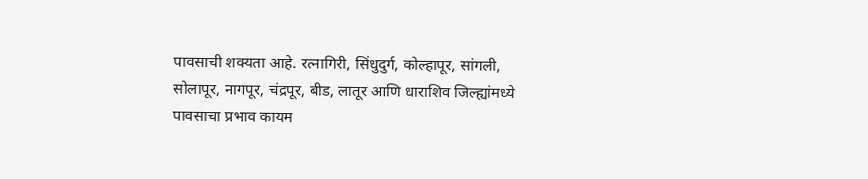पावसाची शक्यता आहे. रत्नागिरी, सिंधुदुर्ग, कोल्हापूर, सांगली, सोलापूर, नागपूर, चंद्रपूर, बीड, लातूर आणि धाराशिव जिल्ह्यांमध्ये पावसाचा प्रभाव कायम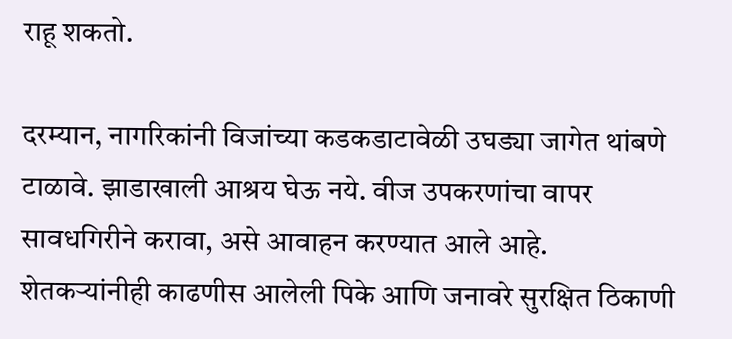राहू शकतो.

दरम्यान, नागरिकांनी विजांच्या कडकडाटावेळी उघड्या जागेत थांबणे टाळावे. झाडाखाली आश्रय घेऊ नये. वीज उपकरणांचा वापर सावधगिरीने करावा, असे आवाहन करण्यात आले आहे. शेतकऱ्यांनीही काढणीस आलेली पिके आणि जनावरे सुरक्षित ठिकाणी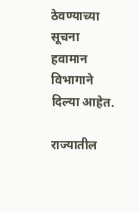ठेवण्याच्या सूचना हवामान विभागाने दिल्या आहेत.

राज्यातील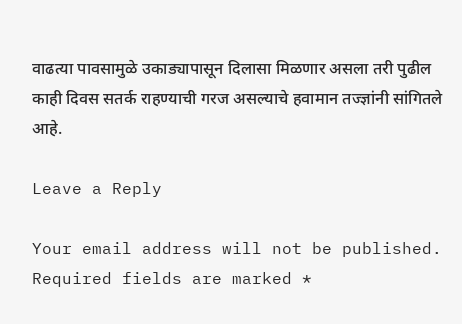वाढत्या पावसामुळे उकाड्यापासून दिलासा मिळणार असला तरी पुढील काही दिवस सतर्क राहण्याची गरज असल्याचे हवामान तज्ज्ञांनी सांगितले आहे.

Leave a Reply

Your email address will not be published. Required fields are marked *